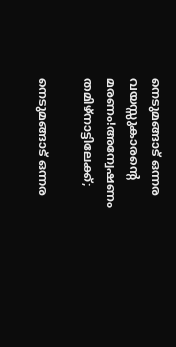നെടുമങ്ങാട് ഒന്നര വയസ്സുകാരന്റെ മരണം!അന്വേഷണം തമിഴ്‌നാട്ടിലേക്ക്;

നെടുമങ്ങാട് ഒന്നര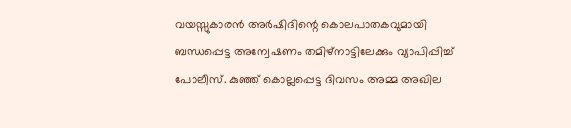വയസ്സുകാരൻ അർഷിദിന്റെ കൊലപാതകവുമായി ബന്ധപ്പെട്ട അന്വേഷണം തമിഴ്‌നാട്ടിലേക്കും വ്യാപിപ്പിച്ച് പോലീസ്. കുഞ്ഞ് കൊല്ലപ്പെട്ട ദിവസം അമ്മ അഖില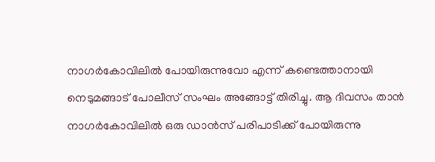നാഗർകോവിലിൽ പോയിരുന്നുവോ എന്ന് കണ്ടെത്താനായി നെടുമങ്ങാട് പോലീസ് സംഘം അങ്ങോട്ട് തിരിച്ചു. ആ ദിവസം താൻ നാഗർകോവിലിൽ ഒരു ഡാൻസ് പരിപാടിക്ക് പോയിരുന്നു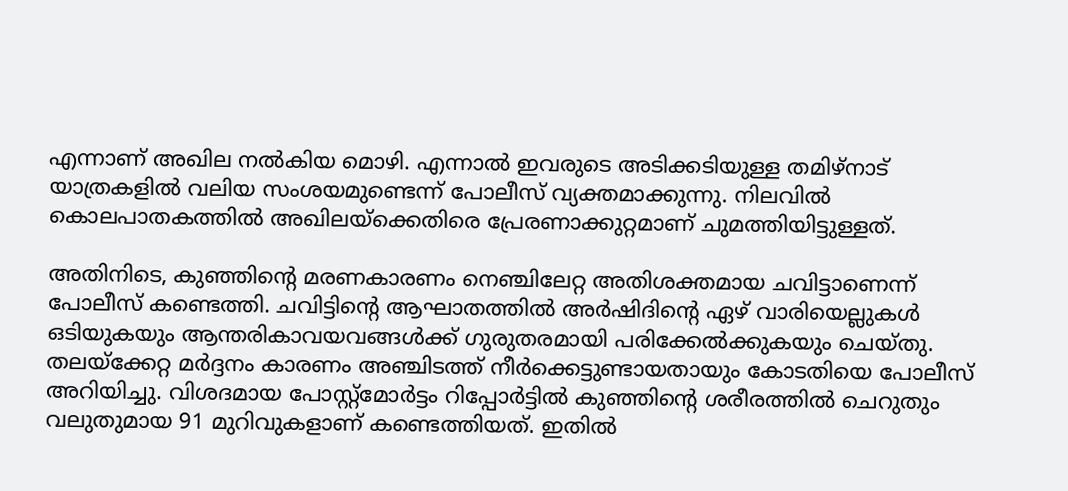എന്നാണ് അഖില നൽകിയ മൊഴി. എന്നാൽ ഇവരുടെ അടിക്കടിയുള്ള തമിഴ്‌നാട് യാത്രകളിൽ വലിയ സംശയമുണ്ടെന്ന് പോലീസ് വ്യക്തമാക്കുന്നു. നിലവിൽ കൊലപാതകത്തിൽ അഖിലയ്‌ക്കെതിരെ പ്രേരണാക്കുറ്റമാണ് ചുമത്തിയിട്ടുള്ളത്.

അതിനിടെ, കുഞ്ഞിന്റെ മരണകാരണം നെഞ്ചിലേറ്റ അതിശക്തമായ ചവിട്ടാണെന്ന് പോലീസ് കണ്ടെത്തി. ചവിട്ടിന്റെ ആഘാതത്തിൽ അർഷിദിന്റെ ഏഴ് വാരിയെല്ലുകൾ ഒടിയുകയും ആന്തരികാവയവങ്ങൾക്ക് ഗുരുതരമായി പരിക്കേൽക്കുകയും ചെയ്തു. തലയ്ക്കേറ്റ മർദ്ദനം കാരണം അഞ്ചിടത്ത് നീർക്കെട്ടുണ്ടായതായും കോടതിയെ പോലീസ് അറിയിച്ചു. വിശദമായ പോസ്റ്റ്‌മോർട്ടം റിപ്പോർട്ടിൽ കുഞ്ഞിന്റെ ശരീരത്തിൽ ചെറുതും വലുതുമായ 91 മുറിവുകളാണ് കണ്ടെത്തിയത്. ഇതിൽ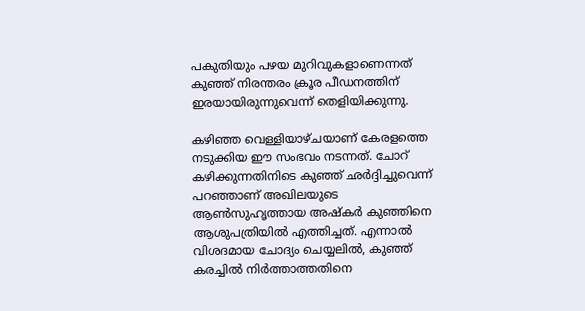പകുതിയും പഴയ മുറിവുകളാണെന്നത് കുഞ്ഞ് നിരന്തരം ക്രൂര പീഡനത്തിന് ഇരയായിരുന്നുവെന്ന് തെളിയിക്കുന്നു.

കഴിഞ്ഞ വെള്ളിയാഴ്ചയാണ് കേരളത്തെ നടുക്കിയ ഈ സംഭവം നടന്നത്. ചോറ് കഴിക്കുന്നതിനിടെ കുഞ്ഞ് ഛർദ്ദിച്ചുവെന്ന് പറഞ്ഞാണ് അഖിലയുടെ ആൺസുഹൃത്തായ അഷ്കർ കുഞ്ഞിനെ ആശുപത്രിയിൽ എത്തിച്ചത്. എന്നാൽ വിശദമായ ചോദ്യം ചെയ്യലിൽ, കുഞ്ഞ് കരച്ചിൽ നിർത്താത്തതിനെ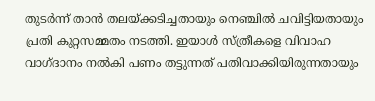തുടർന്ന് താൻ തലയ്ക്കടിച്ചതായും നെഞ്ചിൽ ചവിട്ടിയതായും പ്രതി കുറ്റസമ്മതം നടത്തി. ഇയാൾ സ്ത്രീകളെ വിവാഹ വാഗ്ദാനം നൽകി പണം തട്ടുന്നത് പതിവാക്കിയിരുന്നതായും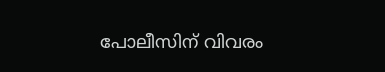പോലീസിന് വിവരം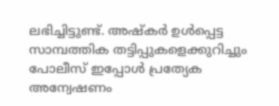ലഭിച്ചിട്ടുണ്ട്. അഷ്കർ ഉൾപ്പെട്ട സാമ്പത്തിക തട്ടിപ്പുകളെക്കുറിച്ചും പോലീസ് ഇപ്പോൾ പ്രത്യേക അന്വേഷണം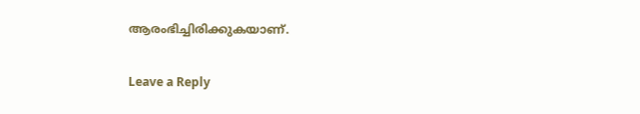ആരംഭിച്ചിരിക്കുകയാണ്.

Leave a Reply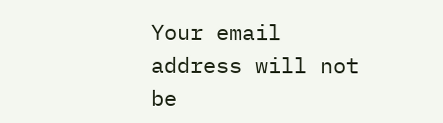Your email address will not be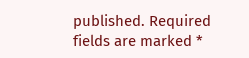published. Required fields are marked *